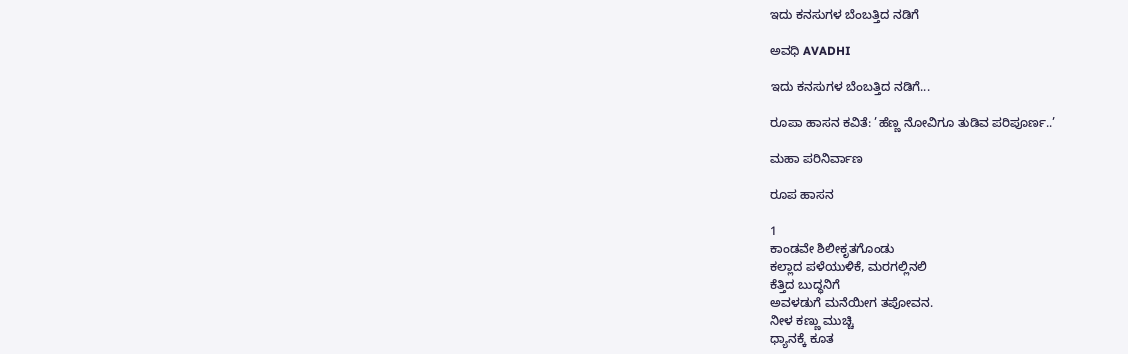ಇದು ಕನಸುಗಳ ಬೆಂಬತ್ತಿದ ನಡಿಗೆ‍

ಅವಧಿ AVADHI

ಇದು ಕನಸುಗಳ ಬೆಂಬತ್ತಿದ ನಡಿಗೆ...

ರೂಪಾ ಹಾಸನ ಕವಿತೆ: ’ಹೆಣ್ಣ ನೋವಿಗೂ ತುಡಿವ ಪರಿಪೂರ್ಣ..’

ಮಹಾ ಪರಿನಿರ್ವಾಣ

ರೂಪ ಹಾಸನ

1
ಕಾಂಡವೇ ಶಿಲೀಕೃತಗೊಂಡು
ಕಲ್ಲಾದ ಪಳೆಯುಳಿಕೆ, ಮರಗಲ್ಲಿನಲಿ
ಕೆತ್ತಿದ ಬುದ್ಧನಿಗೆ
ಅವಳಡುಗೆ ಮನೆಯೀಗ ತಪೋವನ.
ನೀಳ ಕಣ್ಣು ಮುಚ್ಚಿ
ಧ್ಯಾನಕ್ಕೆ ಕೂತ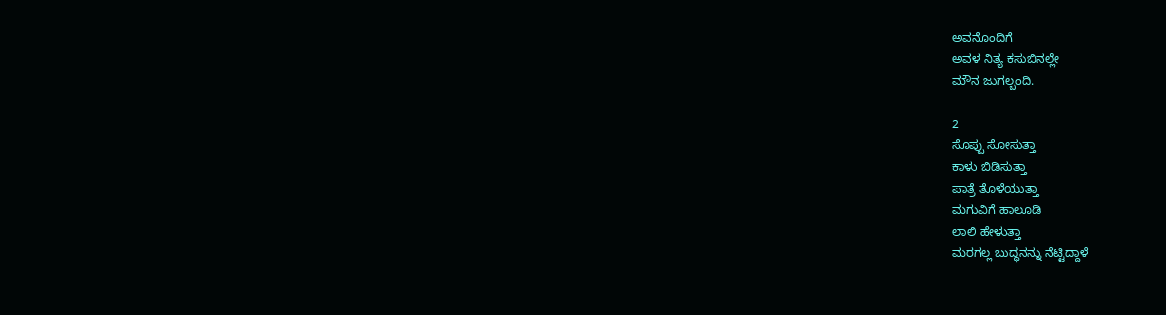ಅವನೊಂದಿಗೆ
ಅವಳ ನಿತ್ಯ ಕಸುಬಿನಲ್ಲೇ
ಮೌನ ಜುಗಲ್ಬಂದಿ.

2
ಸೊಪ್ಪು ಸೋಸುತ್ತಾ
ಕಾಳು ಬಿಡಿಸುತ್ತಾ
ಪಾತ್ರೆ ತೊಳೆಯುತ್ತಾ
ಮಗುವಿಗೆ ಹಾಲೂಡಿ
ಲಾಲಿ ಹೇಳುತ್ತಾ
ಮರಗಲ್ಲ ಬುದ್ಧನನ್ನು ನೆಟ್ಟಿದ್ದಾಳೆ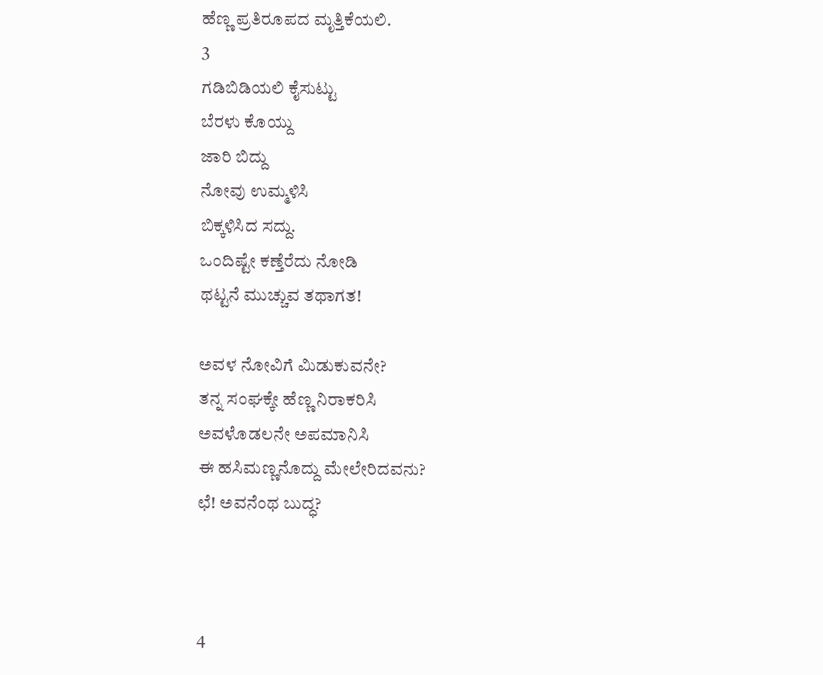ಹೆಣ್ಣ ಪ್ರತಿರೂಪದ ಮೃತ್ತಿಕೆಯಲಿ.
3
ಗಡಿಬಿಡಿಯಲಿ ಕೈಸುಟ್ಟು
ಬೆರಳು ಕೊಯ್ದು
ಜಾರಿ ಬಿದ್ದು
ನೋವು ಉಮ್ಮಳಿಸಿ
ಬಿಕ್ಕಳಿಸಿದ ಸದ್ದು.
ಒಂದಿಷ್ಟೇ ಕಣ್ತೆರೆದು ನೋಡಿ
ಥಟ್ಟನೆ ಮುಚ್ಚುವ ತಥಾಗತ!

ಅವಳ ನೋವಿಗೆ ಮಿಡುಕುವನೇ?
ತನ್ನ ಸಂಘಕ್ಕೇ ಹೆಣ್ಣ ನಿರಾಕರಿಸಿ
ಅವಳೊಡಲನೇ ಅಪಮಾನಿಸಿ
ಈ ಹಸಿಮಣ್ಣನೊದ್ದು ಮೇಲೇರಿದವನು?
ಛೆ! ಅವನೆಂಥ ಬುದ್ಧ?



4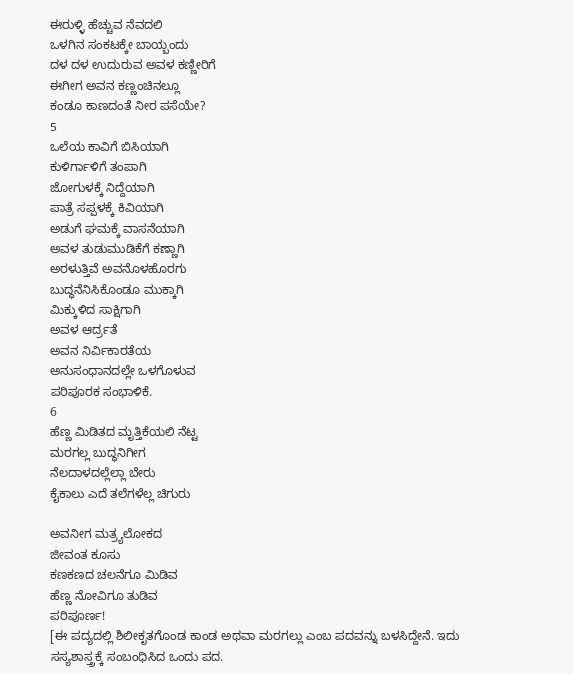ಈರುಳ್ಳಿ ಹೆಚ್ಚುವ ನೆವದಲಿ
ಒಳಗಿನ ಸಂಕಟಕ್ಕೇ ಬಾಯ್ಬಂದು
ದಳ ದಳ ಉದುರುವ ಅವಳ ಕಣ್ಣೀರಿಗೆ
ಈಗೀಗ ಅವನ ಕಣ್ಣಂಚಿನಲ್ಲೂ
ಕಂಡೂ ಕಾಣದಂತೆ ನೀರ ಪಸೆಯೇ?
5
ಒಲೆಯ ಕಾವಿಗೆ ಬಿಸಿಯಾಗಿ
ಕುಳಿರ್ಗಾಳಿಗೆ ತಂಪಾಗಿ
ಜೋಗುಳಕ್ಕೆ ನಿದ್ದೆಯಾಗಿ
ಪಾತ್ರೆ ಸಪ್ಪಳಕ್ಕೆ ಕಿವಿಯಾಗಿ
ಅಡುಗೆ ಘಮಕ್ಕೆ ವಾಸನೆಯಾಗಿ
ಅವಳ ತುಡುಮುಡಿಕೆಗೆ ಕಣ್ಣಾಗಿ
ಅರಳುತ್ತಿವೆ ಅವನೊಳಹೊರಗು
ಬುದ್ಧನೆನಿಸಿಕೊಂಡೂ ಮುಕ್ಕಾಗಿ
ಮಿಕ್ಕುಳಿದ ಸಾಕ್ಷಿಗಾಗಿ
ಅವಳ ಆರ್ದ್ರತೆ
ಅವನ ನಿರ್ವಿಕಾರತೆಯ
ಅನುಸಂಧಾನದಲ್ಲೇ ಒಳಗೊಳುವ
ಪರಿಪೂರಕ ಸಂಭಾಳಿಕೆ.
6
ಹೆಣ್ಣ ಮಿಡಿತದ ಮೃತ್ತಿಕೆಯಲಿ ನೆಟ್ಟ
ಮರಗಲ್ಲ ಬುದ್ಧನಿಗೀಗ
ನೆಲದಾಳದಲ್ಲೆಲ್ಲಾ ಬೇರು
ಕೈಕಾಲು ಎದೆ ತಲೆಗಳೆಲ್ಲ ಚಿಗುರು

ಅವನೀಗ ಮತ್ರ್ಯಲೋಕದ
ಜೀವಂತ ಕೂಸು
ಕಣಕಣದ ಚಲನೆಗೂ ಮಿಡಿವ
ಹೆಣ್ಣ ನೋವಿಗೂ ತುಡಿವ
ಪರಿಪೂರ್ಣ!
[ಈ ಪದ್ಯದಲ್ಲಿ ಶಿಲೀಕೃತಗೊಂಡ ಕಾಂಡ ಅಥವಾ ಮರಗಲ್ಲು ಎಂಬ ಪದವನ್ನು ಬಳಸಿದ್ದೇನೆ. ಇದು ಸಸ್ಯಶಾಸ್ತ್ರಕ್ಕೆ ಸಂಬಂಧಿಸಿದ ಒಂದು ಪದ.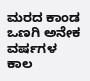ಮರದ ಕಾಂಡ ಒಣಗಿ ಅನೇಕ ವರ್ಷಗಳ ಕಾಲ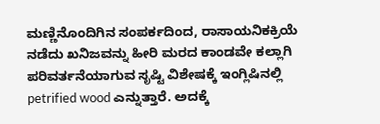ಮಣ್ಣಿನೊಂದಿಗಿನ ಸಂಪರ್ಕದಿಂದ, ರಾಸಾಯನಿಕಕ್ರಿಯೆ ನಡೆದು ಖನಿಜವನ್ನು ಹೀರಿ ಮರದ ಕಾಂಡವೇ ಕಲ್ಲಾಗಿ ಪರಿವರ್ತನೆಯಾಗುವ ಸೃಷ್ಟಿ ವಿಶೇಷಕ್ಕೆ ಇಂಗ್ಲಿಷಿನಲ್ಲಿ petrified wood ಎನ್ನುತ್ತಾರೆ. ಅದಕ್ಕೆ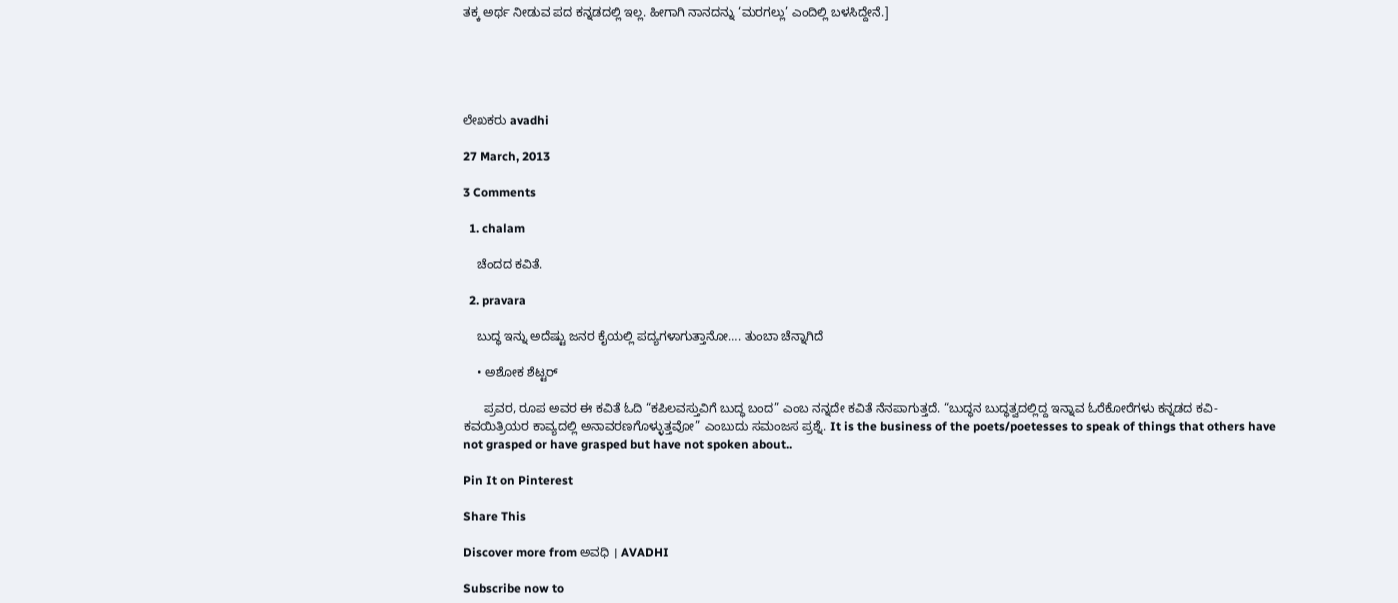ತಕ್ಕ ಅರ್ಥ ನೀಡುವ ಪದ ಕನ್ನಡದಲ್ಲಿ ಇಲ್ಲ. ಹೀಗಾಗಿ ನಾನದನ್ನು ‘ಮರಗಲ್ಲು’ ಎಂದಿಲ್ಲಿ ಬಳಸಿದ್ದೇನೆ.]





ಲೇಖಕರು avadhi

27 March, 2013

3 Comments

  1. chalam

    ಚೆಂದದ ಕವಿತೆ.

  2. pravara

    ಬುದ್ಧ ಇನ್ನು ಅದೆಷ್ಟು ಜನರ ಕೈಯಲ್ಲಿ ಪದ್ಯಗಳಾಗುತ್ತಾನೋ…. ತುಂಬಾ ಚೆನ್ನಾಗಿದೆ

    • ಅಶೋಕ ಶೆಟ್ಟರ್

      ಪ್ರವರ, ರೂಪ ಅವರ ಈ ಕವಿತೆ ಓದಿ “ಕಪಿಲವಸ್ತುವಿಗೆ ಬುದ್ಧ ಬಂದ” ಎಂಬ ನನ್ನದೇ ಕವಿತೆ ನೆನಪಾಗುತ್ತದೆ. “ಬುದ್ಧನ ಬುದ್ಧತ್ವದಲ್ಲಿದ್ದ ಇನ್ನಾವ ಓರೆಕೋರೆಗಳು ಕನ್ನಡದ ಕವಿ-ಕವಯಿತ್ರಿಯರ ಕಾವ್ಯದಲ್ಲಿ ಅನಾವರಣಗೊಳ್ಳುತ್ತವೋ” ಎಂಬುದು ಸಮಂಜಸ ಪ್ರಶ್ನೆ. It is the business of the poets/poetesses to speak of things that others have not grasped or have grasped but have not spoken about..

Pin It on Pinterest

Share This

Discover more from ಅವಧಿ । AVADHI

Subscribe now to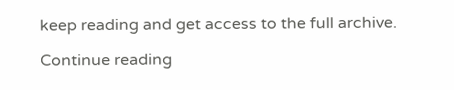keep reading and get access to the full archive.

Continue reading